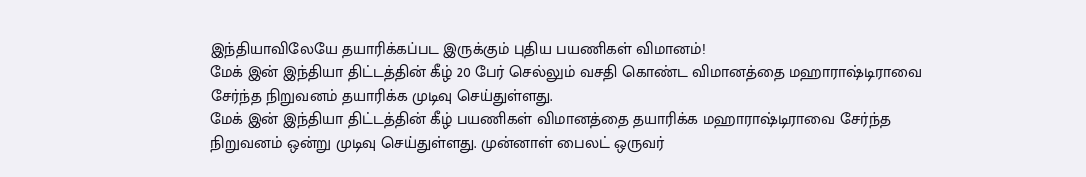இந்தியாவிலேயே தயாரிக்கப்பட இருக்கும் புதிய பயணிகள் விமானம்!
மேக் இன் இந்தியா திட்டத்தின் கீழ் 20 பேர் செல்லும் வசதி கொண்ட விமானத்தை மஹாராஷ்டிராவை சேர்ந்த நிறுவனம் தயாரிக்க முடிவு செய்துள்ளது.
மேக் இன் இந்தியா திட்டத்தின் கீழ் பயணிகள் விமானத்தை தயாரிக்க மஹாராஷ்டிராவை சேர்ந்த நிறுவனம் ஒன்று முடிவு செய்துள்ளது. முன்னாள் பைலட் ஒருவர்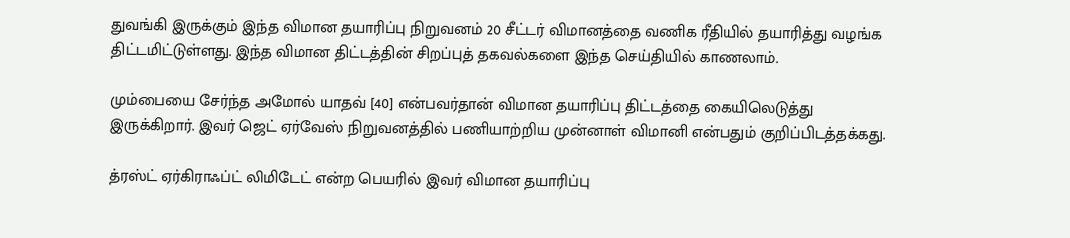துவங்கி இருக்கும் இந்த விமான தயாரிப்பு நிறுவனம் 20 சீட்டர் விமானத்தை வணிக ரீதியில் தயாரித்து வழங்க திட்டமிட்டுள்ளது. இந்த விமான திட்டத்தின் சிறப்புத் தகவல்களை இந்த செய்தியில் காணலாம்.

மும்பையை சேர்ந்த அமோல் யாதவ் [40] என்பவர்தான் விமான தயாரிப்பு திட்டத்தை கையிலெடுத்து இருக்கிறார். இவர் ஜெட் ஏர்வேஸ் நிறுவனத்தில் பணியாற்றிய முன்னாள் விமானி என்பதும் குறிப்பிடத்தக்கது.

த்ரஸ்ட் ஏர்கிராஃப்ட் லிமிடேட் என்ற பெயரில் இவர் விமான தயாரிப்பு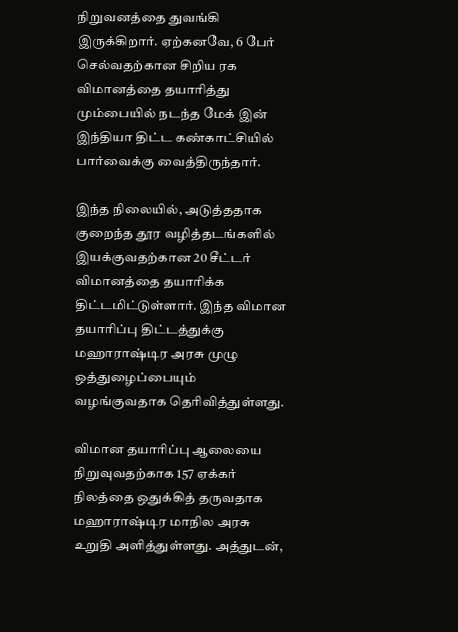நிறுவனத்தை துவங்கி இருக்கிறார். ஏற்கனவே, 6 பேர் செல்வதற்கான சிறிய ரக விமானத்தை தயாரித்து மும்பையில் நடந்த மேக் இன் இந்தியா திட்ட கண்காட்சியில் பார்வைக்கு வைத்திருந்தார்.

இந்த நிலையில், அடுத்ததாக குறைந்த தூர வழித்தடங்களில் இயக்குவதற்கான 20 சீட்டர் விமானத்தை தயாரிக்க திட்டமிட்டுள்ளார். இந்த விமான தயாரிப்பு திட்டத்துக்கு மஹாராஷ்டிர அரசு முழு ஒத்துழைப்பையும் வழங்குவதாக தெரிவித்துள்ளது.

விமான தயாரிப்பு ஆலையை நிறுவுவதற்காக 157 ஏக்கர் நிலத்தை ஒதுக்கித் தருவதாக மஹாராஷ்டிர மாநில அரசு உறுதி அளித்துள்ளது. அத்துடன்,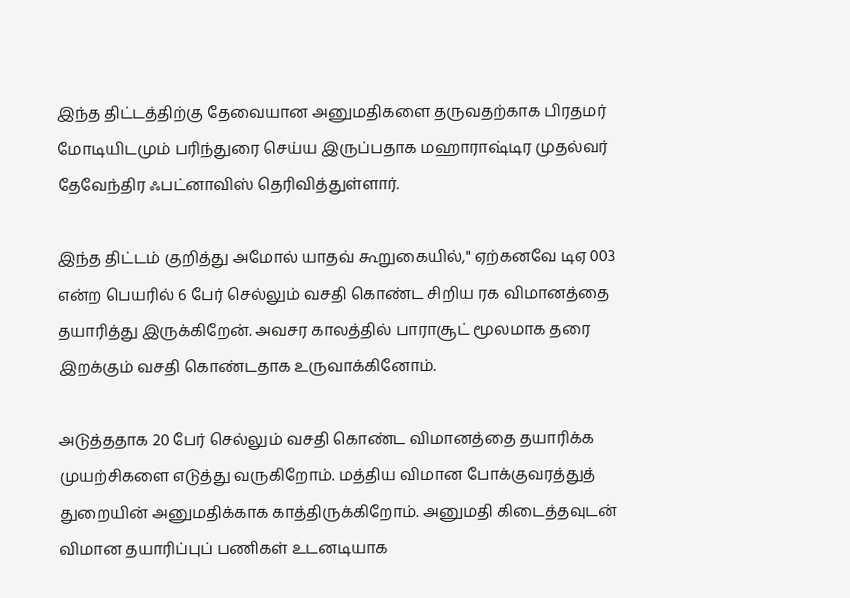இந்த திட்டத்திற்கு தேவையான அனுமதிகளை தருவதற்காக பிரதமர் மோடியிடமும் பரிந்துரை செய்ய இருப்பதாக மஹாராஷ்டிர முதல்வர் தேவேந்திர ஃபட்னாவிஸ் தெரிவித்துள்ளார்.

இந்த திட்டம் குறித்து அமோல் யாதவ் கூறுகையில்," ஏற்கனவே டிஏ 003 என்ற பெயரில் 6 பேர் செல்லும் வசதி கொண்ட சிறிய ரக விமானத்தை தயாரித்து இருக்கிறேன். அவசர காலத்தில் பாராசூட் மூலமாக தரை இறக்கும் வசதி கொண்டதாக உருவாக்கினோம்.

அடுத்ததாக 20 பேர் செல்லும் வசதி கொண்ட விமானத்தை தயாரிக்க முயற்சிகளை எடுத்து வருகிறோம். மத்திய விமான போக்குவரத்துத் துறையின் அனுமதிக்காக காத்திருக்கிறோம். அனுமதி கிடைத்தவுடன் விமான தயாரிப்புப் பணிகள் உடனடியாக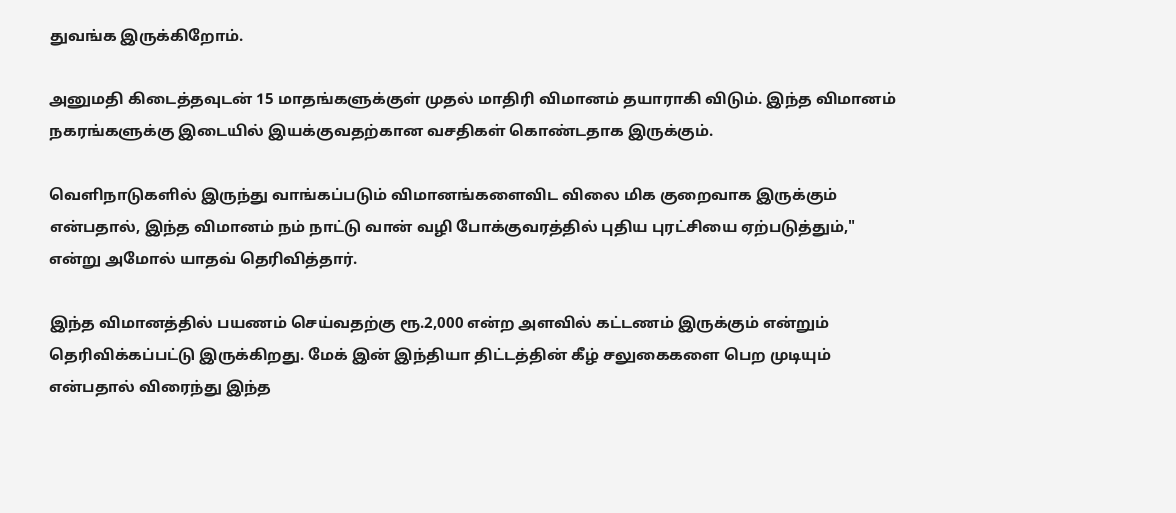துவங்க இருக்கிறோம்.

அனுமதி கிடைத்தவுடன் 15 மாதங்களுக்குள் முதல் மாதிரி விமானம் தயாராகி விடும். இந்த விமானம் நகரங்களுக்கு இடையில் இயக்குவதற்கான வசதிகள் கொண்டதாக இருக்கும்.

வெளிநாடுகளில் இருந்து வாங்கப்படும் விமானங்களைவிட விலை மிக குறைவாக இருக்கும் என்பதால், இந்த விமானம் நம் நாட்டு வான் வழி போக்குவரத்தில் புதிய புரட்சியை ஏற்படுத்தும்," என்று அமோல் யாதவ் தெரிவித்தார்.

இந்த விமானத்தில் பயணம் செய்வதற்கு ரூ.2,000 என்ற அளவில் கட்டணம் இருக்கும் என்றும் தெரிவிக்கப்பட்டு இருக்கிறது. மேக் இன் இந்தியா திட்டத்தின் கீழ் சலுகைகளை பெற முடியும் என்பதால் விரைந்து இந்த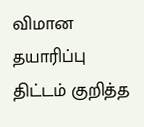விமான தயாரிப்பு திட்டம் குறித்த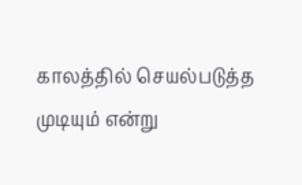காலத்தில் செயல்படுத்த முடியும் என்று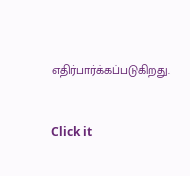எதிர்பார்க்கப்படுகிறது.


Click it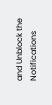and Unblock the Notifications